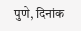पुणे, दिनांक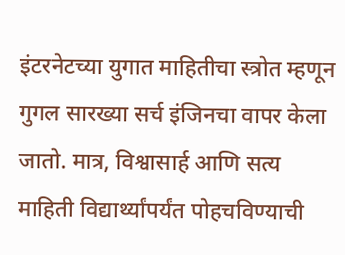इंटरनेटच्या युगात माहितीचा स्त्रोत म्हणून गुगल सारख्या सर्च इंजिनचा वापर केला जातो. मात्र, विश्वासार्ह आणि सत्य माहिती विद्यार्थ्यांपर्यंत पोहचविण्याची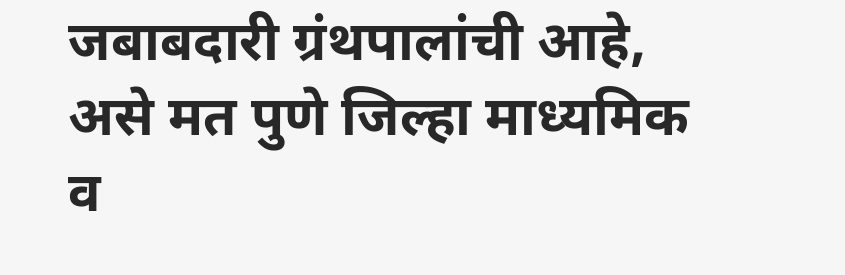जबाबदारी ग्रंथपालांची आहे, असे मत पुणे जिल्हा माध्यमिक व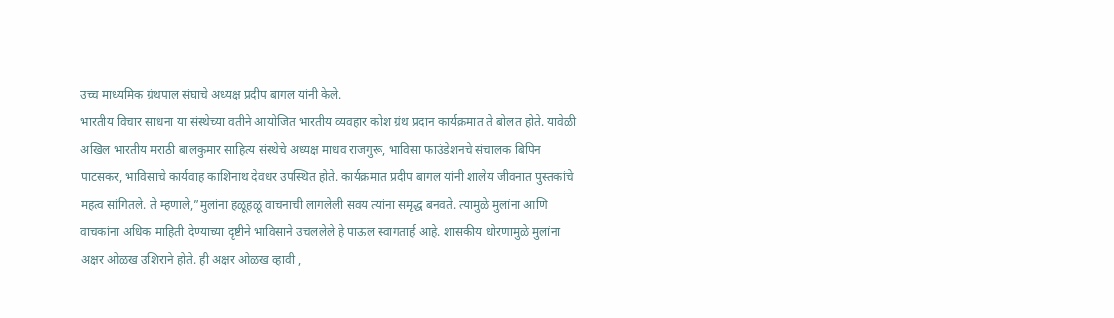उच्च माध्यमिक ग्रंथपाल संघाचे अध्यक्ष प्रदीप बागल यांनी केले.
भारतीय विचार साधना या संस्थेच्या वतीने आयोजित भारतीय व्यवहार कोश ग्रंथ प्रदान कार्यक्रमात ते बोलत होते. यावेळी अखिल भारतीय मराठी बालकुमार साहित्य संस्थेचे अध्यक्ष माधव राजगुरू, भाविसा फाउंडेशनचे संचालक बिपिन पाटसकर, भाविसाचे कार्यवाह काशिनाथ देवधर उपस्थित होते. कार्यक्रमात प्रदीप बागल यांनी शालेय जीवनात पुस्तकांचे महत्व सांगितले. ते म्हणाले,”मुलांना हळूहळू वाचनाची लागलेली सवय त्यांना समृद्ध बनवते. त्यामुळे मुलांना आणि वाचकांना अधिक माहिती देण्याच्या दृष्टीने भाविसाने उचललेले हे पाऊल स्वागतार्ह आहे. शासकीय धोरणामुळे मुलांना अक्षर ओळख उशिराने होते. ही अक्षर ओळख व्हावी ,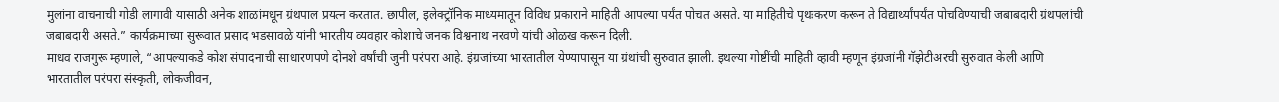मुलांना वाचनाची गोडी लागावी यासाठी अनेक शाळांमधून ग्रंथपाल प्रयत्न करतात. छापील, इलेक्ट्रॉनिक माध्यमातून विविध प्रकाराने माहिती आपल्या पर्यंत पोचत असते. या माहितीचे पृथःकरण करून ते विद्यार्थ्यांपर्यंत पोचविण्याची जबाबदारी ग्रंथपलांची जबाबदारी असते.” कार्यक्रमाच्या सुरूवात प्रसाद भडसावळे यांनी भारतीय व्यवहार कोशाचे जनक विश्वनाथ नरवणे यांची ओळख करून दिली.
माधव राजगुरू म्हणाले, “आपल्याकडे कोश संपादनाची साधारणपणे दोनशे वर्षांची जुनी परंपरा आहे. इंग्रजांच्या भारतातील येण्यापासून या ग्रंथांची सुरुवात झाली. इथल्या गोष्टींची माहिती व्हावी म्हणून इंग्रजांनी गॅझेटीअरची सुरुवात केली आणि भारतातील परंपरा संस्कृती, लोकजीवन,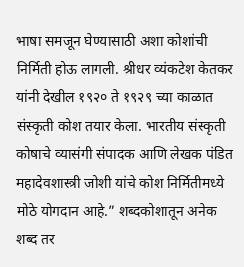भाषा समजून घेण्यासाठी अशा कोशांची निर्मिती होऊ लागली. श्रीधर व्यंकटेश केतकर यांनी देखील १९२० ते १९२९ च्या काळात संस्कृती कोश तयार केला. भारतीय संस्कृती कोषाचे व्यासंगी संपादक आणि लेखक पंडित महादेवशास्त्री जोशी यांचे कोश निर्मितीमध्ये मोठे योगदान आहे.” शब्दकोशातून अनेक शब्द तर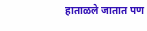हाताळले जातात पण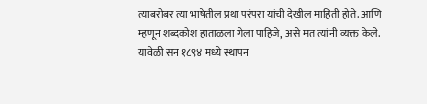त्याबरोबर त्या भाषेतील प्रथा परंपरा यांची देखील माहिती होते. आणि म्हणून शब्दकोश हाताळला गेला पाहिजे, असे मत त्यांनी व्यक्त केले. यावेळी सन १८९४ मध्ये स्थापन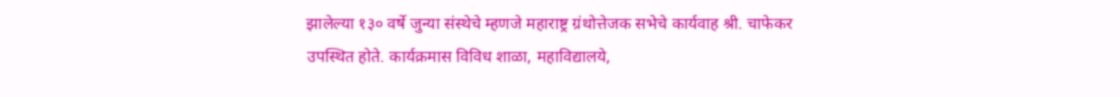झालेल्या १३० वर्षे जुन्या संस्थेचे म्हणजे महाराष्ट्र ग्रंथोत्तेजक सभेचे कार्यवाह श्री. चाफेकर उपस्थित होते. कार्यक्रमास विविध शाळा, महाविद्यालये,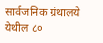सार्वजनिक ग्रंथालये येथील ८०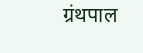ग्रंथपाल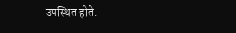उपस्थित होते.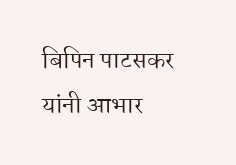बिपिन पाटसकर यांनी आभार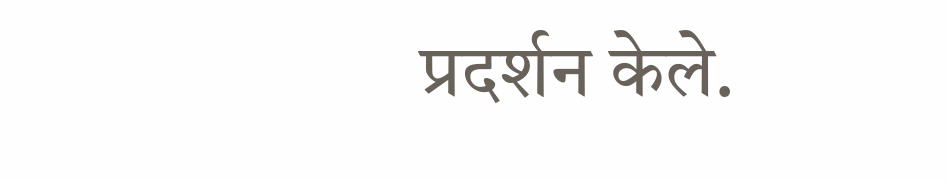प्रदर्शन केले.